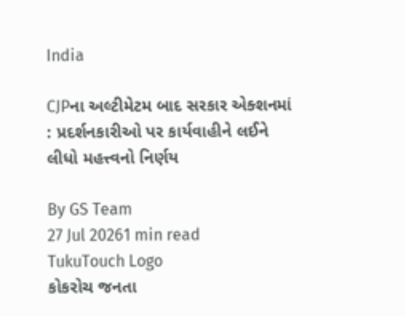India

CJPના અલ્ટીમેટમ બાદ સરકાર એક્શનમાં : પ્રદર્શનકારીઓ પર કાર્યવાહીને લઈને લીધો મહત્ત્વનો નિર્ણય

By GS Team
27 Jul 20261 min read
TukuTouch Logo
કોકરોચ જનતા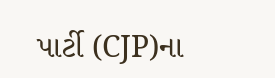પાર્ટી (CJP)ના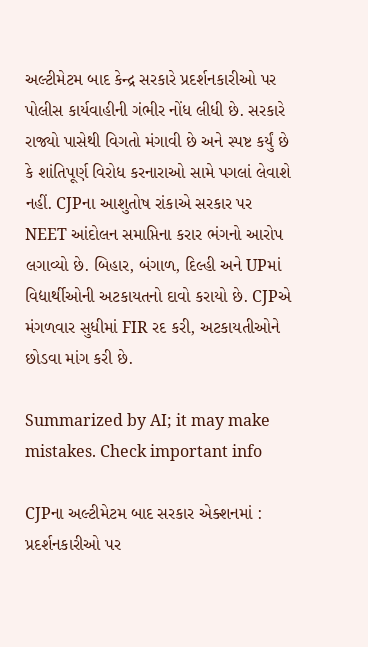અલ્ટીમેટમ બાદ કેન્દ્ર સરકારે પ્રદર્શનકારીઓ પર પોલીસ કાર્યવાહીની ગંભીર નોંધ લીધી છે. સરકારે રાજ્યો પાસેથી વિગતો મંગાવી છે અને સ્પષ્ટ કર્યું છે કે શાંતિપૂર્ણ વિરોધ કરનારાઓ સામે પગલાં લેવાશે નહીં. CJPના આશુતોષ રાંકાએ સરકાર પર NEET આંદોલન સમાપ્તિના કરાર ભંગનો આરોપ લગાવ્યો છે. બિહાર, બંગાળ, દિલ્હી અને UPમાં વિદ્યાર્થીઓની અટકાયતનો દાવો કરાયો છે. CJPએ મંગળવાર સુધીમાં FIR રદ કરી, અટકાયતીઓને છોડવા માંગ કરી છે.

Summarized by AI; it may make mistakes. Check important info

CJPના અલ્ટીમેટમ બાદ સરકાર એક્શનમાં : પ્રદર્શનકારીઓ પર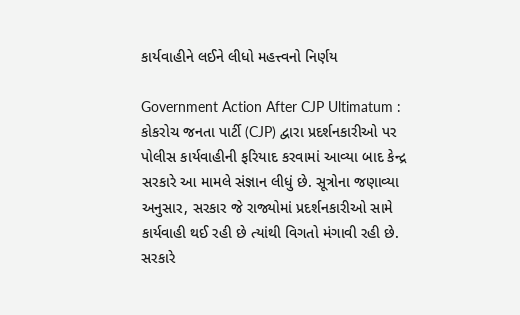કાર્યવાહીને લઈને લીધો મહત્ત્વનો નિર્ણય

Government Action After CJP Ultimatum : કોકરોચ જનતા પાર્ટી (CJP) દ્વારા પ્રદર્શનકારીઓ પર પોલીસ કાર્યવાહીની ફરિયાદ કરવામાં આવ્યા બાદ કેન્દ્ર સરકારે આ મામલે સંજ્ઞાન લીધું છે. સૂત્રોના જણાવ્યા અનુસાર, સરકાર જે રાજ્યોમાં પ્રદર્શનકારીઓ સામે કાર્યવાહી થઈ રહી છે ત્યાંથી વિગતો મંગાવી રહી છે. સરકારે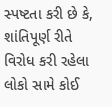સ્પષ્ટતા કરી છે કે, શાંતિપૂર્ણ રીતે વિરોધ કરી રહેલા લોકો સામે કોઈ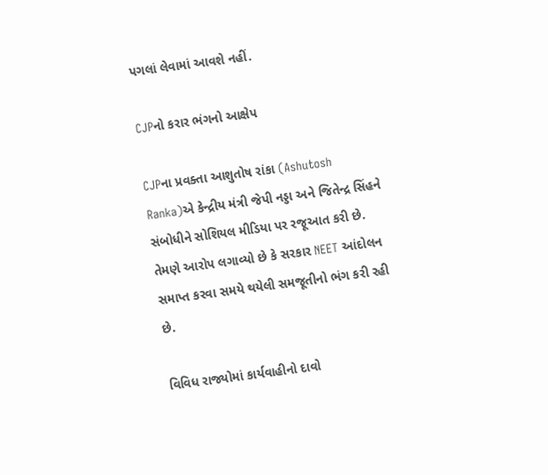પગલાં લેવામાં આવશે નહીં.

CJPનો કરાર ભંગનો આક્ષેપ

CJPના પ્રવક્તા આશુતોષ રાંકા (Ashutosh Ranka)એ કેન્દ્રીય મંત્રી જેપી નડ્ડા અને જિતેન્દ્ર સિંહને સંબોધીને સોશિયલ મીડિયા પર રજૂઆત કરી છે. તેમણે આરોપ લગાવ્યો છે કે સરકાર NEET આંદોલન સમાપ્ત કરવા સમયે થયેલી સમજૂતીનો ભંગ કરી રહી છે.

વિવિધ રાજ્યોમાં કાર્યવાહીનો દાવો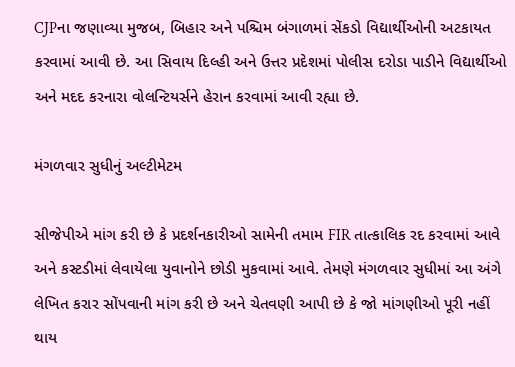CJPના જણાવ્યા મુજબ, બિહાર અને પશ્ચિમ બંગાળમાં સેંકડો વિદ્યાર્થીઓની અટકાયત કરવામાં આવી છે. આ સિવાય દિલ્હી અને ઉત્તર પ્રદેશમાં પોલીસ દરોડા પાડીને વિદ્યાર્થીઓ અને મદદ કરનારા વોલન્ટિયર્સને હેરાન કરવામાં આવી રહ્યા છે.

મંગળવાર સુધીનું અલ્ટીમેટમ

સીજેપીએ માંગ કરી છે કે પ્રદર્શનકારીઓ સામેની તમામ FIR તાત્કાલિક રદ કરવામાં આવે અને કસ્ટડીમાં લેવાયેલા યુવાનોને છોડી મુકવામાં આવે. તેમણે મંગળવાર સુધીમાં આ અંગે લેખિત કરાર સોંપવાની માંગ કરી છે અને ચેતવણી આપી છે કે જો માંગણીઓ પૂરી નહીં થાય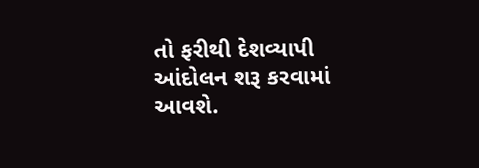તો ફરીથી દેશવ્યાપી આંદોલન શરૂ કરવામાં આવશે.